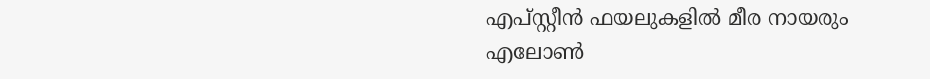എപ്സ്റ്റീൻ ഫയലുകളിൽ മീര നായരും എലോൺ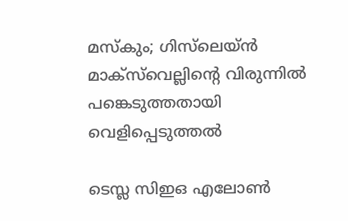മസ്കും; ഗിസ്‌ലെയ്ൻ മാക്‌സ്‌വെല്ലിന്റെ വിരുന്നിൽ പങ്കെടുത്തതായി വെളിപ്പെടുത്തൽ

ടെസ്ല സിഇഒ എലോണ്‍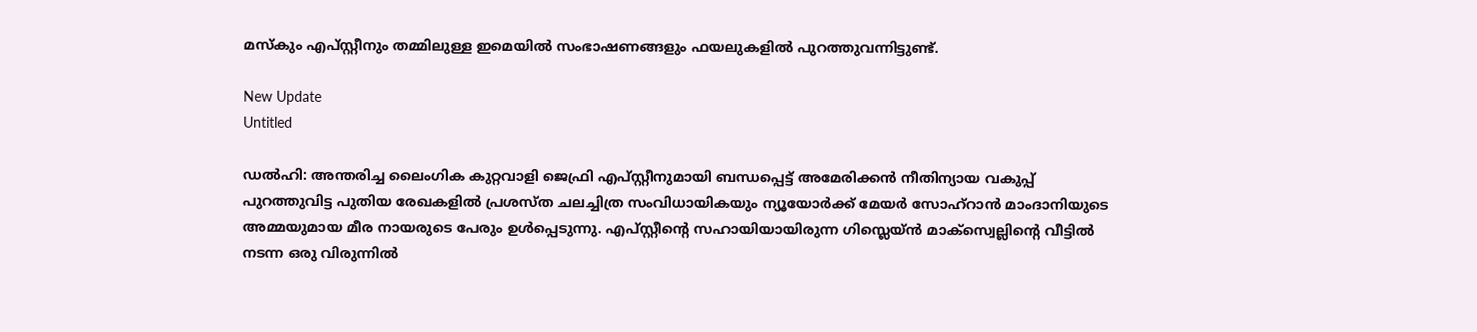മസ്‌കും എപ്സ്റ്റീനും തമ്മിലുള്ള ഇമെയില്‍ സംഭാഷണങ്ങളും ഫയലുകളില്‍ പുറത്തുവന്നിട്ടുണ്ട്.

New Update
Untitled

ഡല്‍ഹി: അന്തരിച്ച ലൈംഗിക കുറ്റവാളി ജെഫ്രി എപ്സ്റ്റീനുമായി ബന്ധപ്പെട്ട് അമേരിക്കന്‍ നീതിന്യായ വകുപ്പ് പുറത്തുവിട്ട പുതിയ രേഖകളില്‍ പ്രശസ്ത ചലച്ചിത്ര സംവിധായികയും ന്യൂയോര്‍ക്ക് മേയര്‍ സോഹ്റാന്‍ മാംദാനിയുടെ അമ്മയുമായ മീര നായരുടെ പേരും ഉള്‍പ്പെടുന്നു. എപ്സ്റ്റീന്റെ സഹായിയായിരുന്ന ഗിസ്ലെയ്ന്‍ മാക്സ്വെല്ലിന്റെ വീട്ടില്‍ നടന്ന ഒരു വിരുന്നില്‍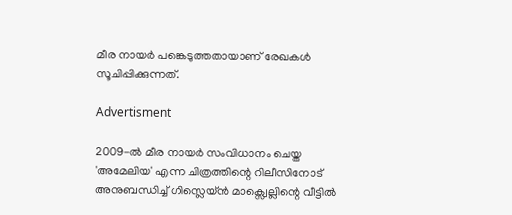മീര നായര്‍ പങ്കെടുത്തതായാണ് രേഖകള്‍ സൂചിപ്പിക്കുന്നത്.

Advertisment

2009-ല്‍ മീര നായര്‍ സംവിധാനം ചെയ്ത 'അമേലിയ' എന്ന ചിത്രത്തിന്റെ റിലീസിനോട് അനുബന്ധിച്ച് ഗിസ്ലെയ്ന്‍ മാക്സ്വെല്ലിന്റെ വീട്ടില്‍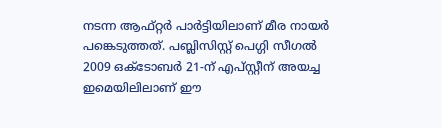നടന്ന ആഫ്റ്റര്‍ പാര്‍ട്ടിയിലാണ് മീര നായര്‍ പങ്കെടുത്തത്. പബ്ലിസിസ്റ്റ് പെഗ്ഗി സീഗല്‍ 2009 ഒക്ടോബര്‍ 21-ന് എപ്സ്റ്റീന് അയച്ച ഇമെയിലിലാണ് ഈ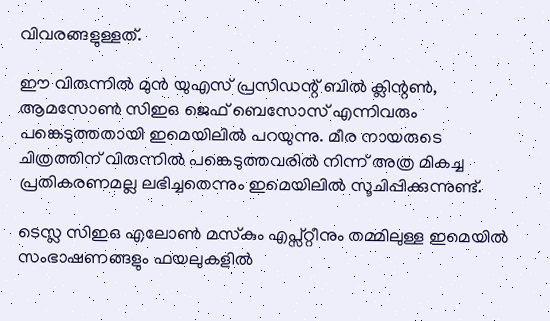വിവരങ്ങളുള്ളത്.

ഈ വിരുന്നില്‍ മുന്‍ യുഎസ് പ്രസിഡന്റ് ബില്‍ ക്ലിന്റണ്‍, ആമസോണ്‍ സിഇഒ ജെഫ് ബെസോസ് എന്നിവരും പങ്കെടുത്തതായി ഇമെയിലില്‍ പറയുന്നു. മീര നായരുടെ ചിത്രത്തിന് വിരുന്നില്‍ പങ്കെടുത്തവരില്‍ നിന്ന് അത്ര മികച്ച പ്രതികരണമല്ല ലഭിച്ചതെന്നും ഇമെയിലില്‍ സൂചിപ്പിക്കുന്നുണ്ട്.

ടെസ്ല സിഇഒ എലോണ്‍ മസ്‌കും എപ്സ്റ്റീനും തമ്മിലുള്ള ഇമെയില്‍ സംഭാഷണങ്ങളും ഫയലുകളില്‍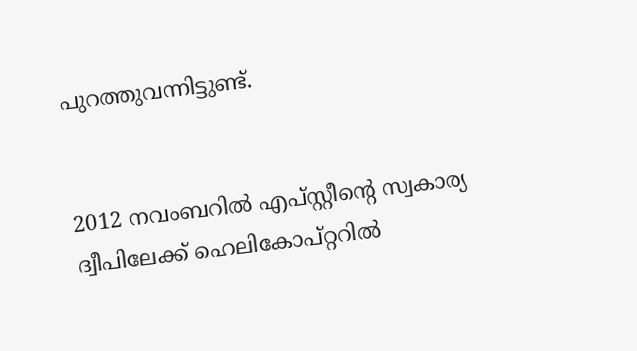പുറത്തുവന്നിട്ടുണ്ട്.


2012 നവംബറില്‍ എപ്സ്റ്റീന്റെ സ്വകാര്യ ദ്വീപിലേക്ക് ഹെലികോപ്റ്ററില്‍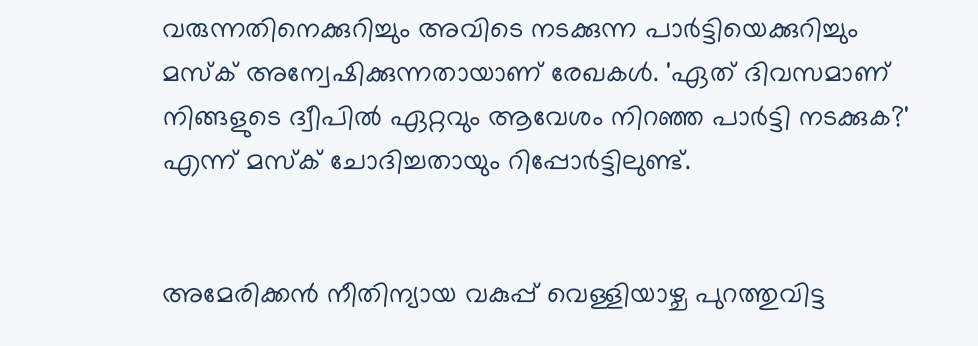വരുന്നതിനെക്കുറിച്ചും അവിടെ നടക്കുന്ന പാര്‍ട്ടിയെക്കുറിച്ചും മസ്‌ക് അന്വേഷിക്കുന്നതായാണ് രേഖകള്‍. 'ഏത് ദിവസമാണ് നിങ്ങളുടെ ദ്വീപില്‍ ഏറ്റവും ആവേശം നിറഞ്ഞ പാര്‍ട്ടി നടക്കുക?' എന്ന് മസ്‌ക് ചോദിച്ചതായും റിപ്പോര്‍ട്ടിലുണ്ട്.


അമേരിക്കന്‍ നീതിന്യായ വകുപ്പ് വെള്ളിയാഴ്ച പുറത്തുവിട്ട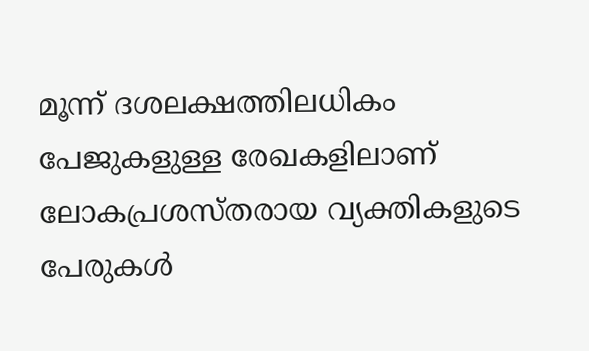മൂന്ന് ദശലക്ഷത്തിലധികം പേജുകളുള്ള രേഖകളിലാണ് ലോകപ്രശസ്തരായ വ്യക്തികളുടെ പേരുകള്‍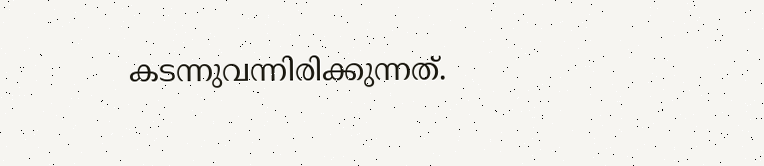കടന്നുവന്നിരിക്കുന്നത്.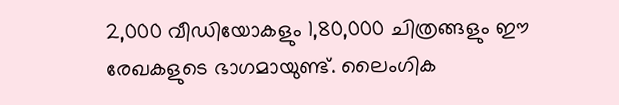2,000 വീഡിയോകളും 1,80,000 ചിത്രങ്ങളും ഈ രേഖകളുടെ ഭാഗമായുണ്ട്. ലൈംഗിക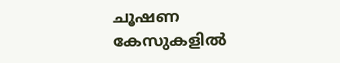ചൂഷണ കേസുകളില്‍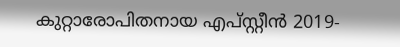കുറ്റാരോപിതനായ എപ്സ്റ്റീന്‍ 2019-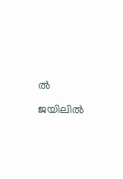ല്‍ ജയിലില്‍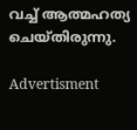വച്ച് ആത്മഹത്യ ചെയ്തിരുന്നു.

Advertisment